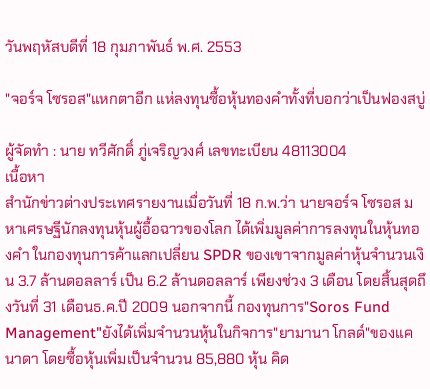วันพฤหัสบดีที่ 18 กุมภาพันธ์ พ.ศ. 2553

"จอร์จ โซรอส"แหกตาอีก แห่ลงทุนซื้อหุ้นทองคำทั้งที่บอกว่าเป็นฟองสบู่

ผู้จัดทำ : นาย ทวีศักดิ์ ภู่เจริญวงศ์ เลขทะเบียน 48113004
เนื้อหา
สำนักข่าวต่างประเทศรายงานเมื่อวันที่ 18 ก.พ.ว่า นายจอร์จ โซรอส มหาเศรษฐีนักลงทุนหุ้นผู้อื้อฉาวของโลก ได้เพิ่มมูลค่าการลงทุนในหุ้นทองคำ ในกองทุนการค้าแลกเปลี่ยน SPDR ของเขาจากมูลค่าหุ้นจำนวนเงิน 3.7 ล้านดอลลาร์ เป็น 6.2 ล้านดอลลาร์ เพียงช่วง 3 เดือน โดยสิ้นสุดถึงวันที่ 31 เดือนธ.ค.ปี 2009 นอกจากนี้ กองทุนการ"Soros Fund Management"ยังได้เพิ่มจำนวนหุ้นในกิจการ"ยามานา โกลด์"ของแคนาดา โดยซื้อหุ้นเพิ่มเป็นจำนวน 85,880 หุ้น คิด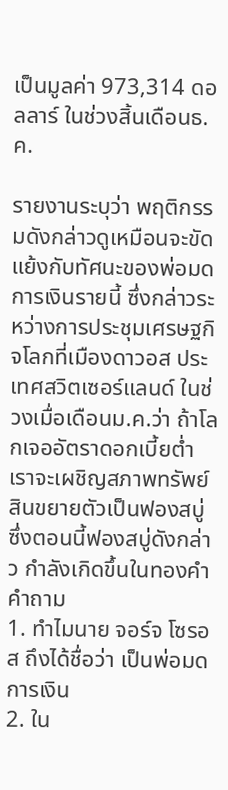เป็นมูลค่า 973,314 ดอลลาร์ ในช่วงสิ้นเดือนธ.ค.

รายงานระบุว่า พฤติกรรมดังกล่าวดูเหมือนจะขัดแย้งกับทัศนะของพ่อมดการเงินรายนี้ ซึ่งกล่าวระหว่างการประชุมเศรษฐกิจโลกที่เมืองดาวอส ประเทศสวิตเซอร์แลนด์ ในช่วงเมื่อเดือนม.ค.ว่า ถ้าโลกเจออัตราดอกเบี้ยต่ำ เราจะเผชิญสภาพทรัพย์สินขยายตัวเป็นฟองสบู่ ซึ่งตอนนี้ฟองสบู่ดังกล่าว กำลังเกิดขึ้นในทองคำ
คำถาม
1. ทำไมนาย จอร์จ โซรอส ถึงได้ชื่อว่า เป็นพ่อมดการเงิน
2. ใน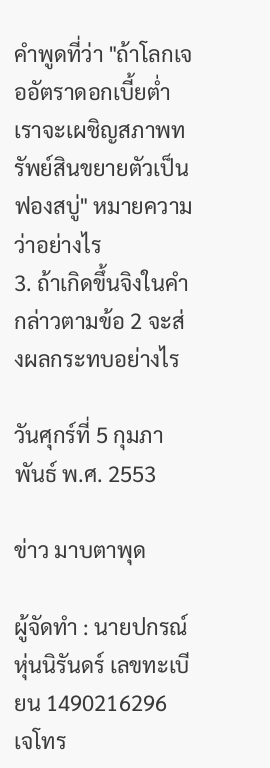คำพูดที่ว่า "ถ้าโลกเจออัตราดอกเบี้ยต่ำ เราจะเผชิญสภาพทรัพย์สินขยายตัวเป็นฟองสบู่" หมายความว่าอย่างไร
3. ถ้าเกิดขึ้นจิงในคำกล่าวตามข้อ 2 จะส่งผลกระทบอย่างไร

วันศุกร์ที่ 5 กุมภาพันธ์ พ.ศ. 2553

ข่าว มาบตาพุด

ผู้จัดทำ : นายปกรณ์ หุ่นนิรันดร์ เลขทะเบียน 1490216296
เจโทร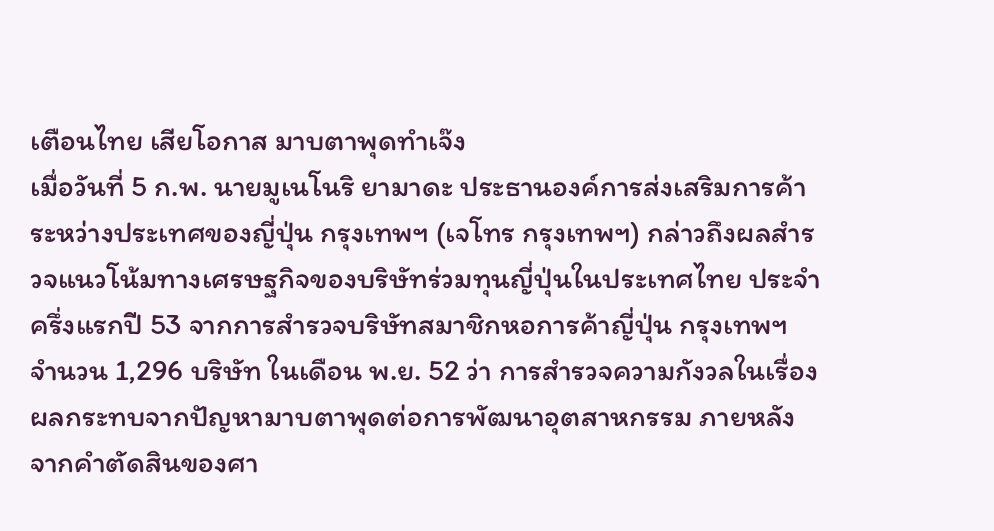เตือนไทย เสียโอกาส มาบตาพุดทำเจ๊ง
เมื่อวันที่ 5 ก.พ. นายมูเนโนริ ยามาดะ ประธานองค์การส่งเสริมการค้าระหว่างประเทศของญี่ปุ่น กรุงเทพฯ (เจโทร กรุงเทพฯ) กล่าวถึงผลสำรวจแนวโน้มทางเศรษฐกิจของบริษัทร่วมทุนญี่ปุ่นในประเทศไทย ประจำครึ่งแรกปี 53 จากการสำรวจบริษัทสมาชิกหอการค้าญี่ปุ่น กรุงเทพฯ จำนวน 1,296 บริษัท ในเดือน พ.ย. 52 ว่า การสำรวจความกังวลในเรื่องผลกระทบจากปัญหามาบตาพุดต่อการพัฒนาอุตสาหกรรม ภายหลังจากคำตัดสินของศา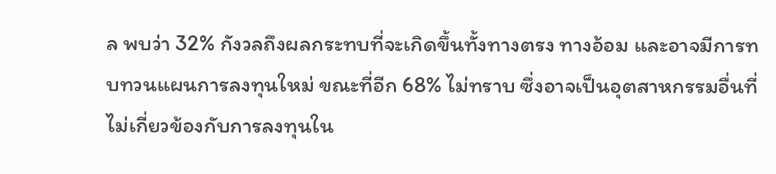ล พบว่า 32% กังวลถึงผลกระทบที่จะเกิดขึ้นทั้งทางตรง ทางอ้อม และอาจมีการทบทวนแผนการลงทุนใหม่ ขณะที่อีก 68% ไม่ทราบ ซึ่งอาจเป็นอุตสาหกรรมอื่นที่ไม่เกี่ยวข้องกับการลงทุนใน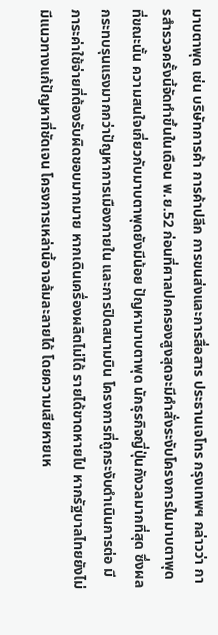มาบตาพุด เช่น บริษัทการค้า การค้าปลีก การขนส่งและการสื่อสาร ประธานเจโทร กรุงเทพฯ กล่าวว่า การสำรวจครั้งนี้จัดทำขึ้นในเดือน พ.ย.52 ก่อนที่ศาลปกครองสูงสุดจะมีคำสั่งระงับโครงการในมาบตาพุด ที่ขณะนั้น ความสนใจเกี่ยวกับมาบตาพุดยังมีน้อย ปัญหามาบตาพุด นักธุรกิจญี่ปุ่นกังวลมากที่สุด ซึ่งผลกระทบรุนแรงมากกว่าปัญหาการเมืองภายใน และการปิดสนามบิน โครงการที่ถูกระงับดำเนินการต่อ มีภาระค่าใช้จ่ายที่ต้องรับผิดชอบมากมาย หากเดินเครื่องผลิตไม่ได้ รายได้ขาดหายไป หากรัฐบาลไทยยังไม่มีแนวทางแก้ปัญหาที่ชัดเจน โครงการเหล่านี้อาจล้มละลายได้ โดยความเสียหายเห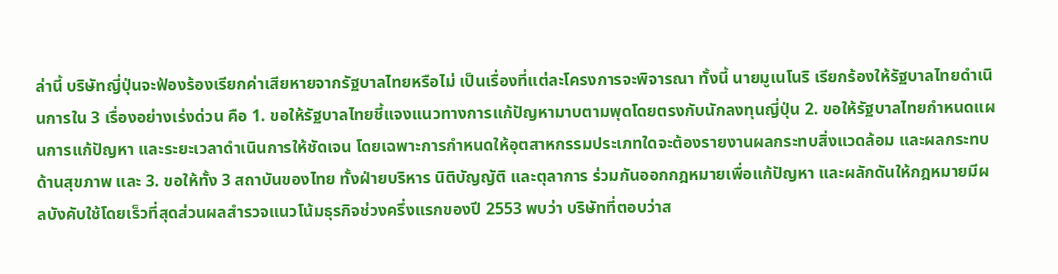ล่านี้ บริษัทญี่ปุ่นจะฟ้องร้องเรียกค่าเสียหายจากรัฐบาลไทยหรือไม่ เป็นเรื่องที่แต่ละโครงการจะพิจารณา ทั้งนี้ นายมูเนโนริ เรียกร้องให้รัฐบาลไทยดำเนินการใน 3 เรื่องอย่างเร่งด่วน คือ 1. ขอให้รัฐบาลไทยชี้แจงแนวทางการแก้ปัญหามาบตามพุดโดยตรงกับนักลงทุนญี่ปุ่น 2. ขอให้รัฐบาลไทยกำหนดแผนการแก้ปัญหา และระยะเวลาดำเนินการให้ชัดเจน โดยเฉพาะการกำหนดให้อุตสาหกรรมประเภทใดจะต้องรายงานผลกระทบสิ่งแวดล้อม และผลกระทบด้านสุขภาพ และ 3. ขอให้ทั้ง 3 สถาบันของไทย ทั้งฝ่ายบริหาร นิติบัญญัติ และตุลาการ ร่วมกันออกกฎหมายเพื่อแก้ปัญหา และผลักดันให้กฎหมายมีผลบังคับใช้โดยเร็วที่สุดส่วนผลสำรวจแนวโน้มธุรกิจช่วงครึ่งแรกของปี 2553 พบว่า บริษัทที่ตอบว่าส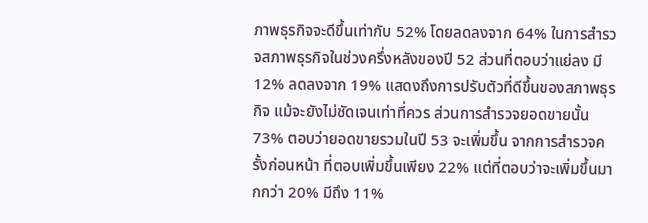ภาพธุรกิจจะดีขึ้นเท่ากับ 52% โดยลดลงจาก 64% ในการสำรวจสภาพธุรกิจในช่วงครึ่งหลังของปี 52 ส่วนที่ตอบว่าแย่ลง มี 12% ลดลงจาก 19% แสดงถึงการปรับตัวที่ดีขึ้นของสภาพธุรกิจ แม้จะยังไม่ชัดเจนเท่าที่ควร ส่วนการสำรวจยอดขายนั้น 73% ตอบว่ายอดขายรวมในปี 53 จะเพิ่มขึ้น จากการสำรวจครั้งก่อนหน้า ที่ตอบเพิ่มขึ้นเพียง 22% แต่ที่ตอบว่าจะเพิ่มขึ้นมากกว่า 20% มีถึง 11%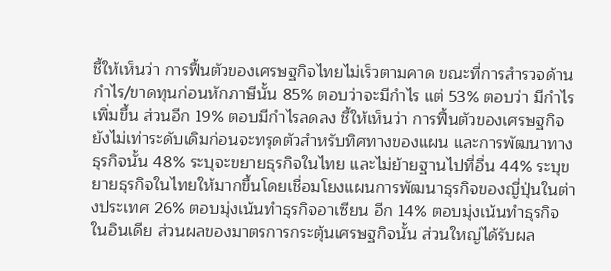ชี้ให้เห็นว่า การฟื้นตัวของเศรษฐกิจไทยไม่เร็วตามคาด ขณะที่การสำรวจด้านกำไร/ขาดทุนก่อนหักภาษีนั้น 85% ตอบว่าจะมีกำไร แต่ 53% ตอบว่า มีกำไรเพิ่มขึ้น ส่วนอีก 19% ตอบมีกำไรลดลง ชี้ให้เห็นว่า การฟื้นตัวของเศรษฐกิจยังไม่เท่าระดับเดิมก่อนจะทรุดตัวสำหรับทิศทางของแผน และการพัฒนาทางธุรกิจนั้น 48% ระบุจะขยายธุรกิจในไทย และไม่ย้ายฐานไปที่อื่น 44% ระบุขยายธุรกิจในไทยให้มากขึ้นโดยเชื่อมโยงแผนการพัฒนาธุรกิจของญี่ปุ่นในต่างประเทศ 26% ตอบมุ่งเน้นทำธุรกิจอาเซียน อีก 14% ตอบมุ่งเน้นทำธุรกิจในอินเดีย ส่วนผลของมาตรการกระตุ้นเศรษฐกิจนั้น ส่วนใหญ่ได้รับผล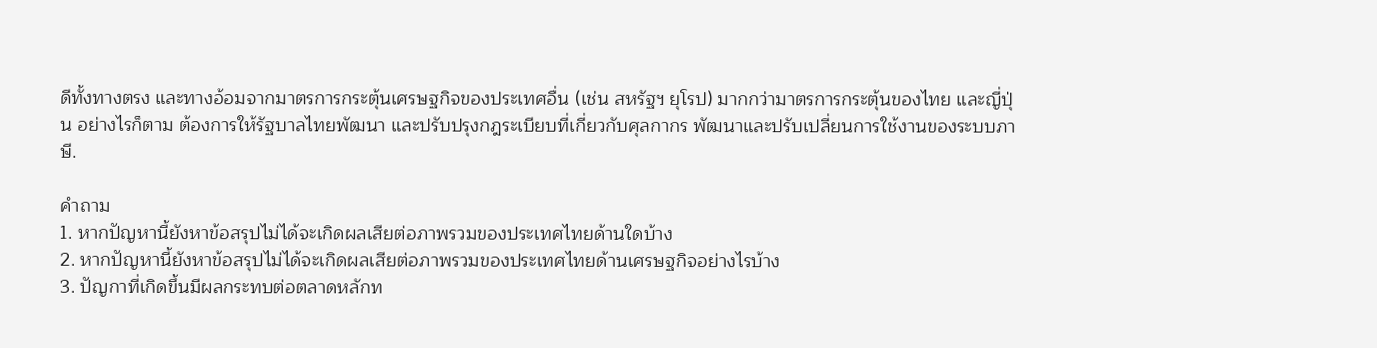ดีทั้งทางตรง และทางอ้อมจากมาตรการกระตุ้นเศรษฐกิจของประเทศอื่น (เช่น สหรัฐฯ ยุโรป) มากกว่ามาตรการกระตุ้นของไทย และญี่ปุ่น อย่างไรก็ตาม ต้องการให้รัฐบาลไทยพัฒนา และปรับปรุงกฎระเบียบที่เกี่ยวกับศุลกากร พัฒนาและปรับเปลี่ยนการใช้งานของระบบภาษี.

คำถาม
1. หากปัญหานี้ยังหาข้อสรุปไม่ได้จะเกิดผลเสียต่อภาพรวมของประเทศไทยด้านใดบ้าง
2. หากปัญหานี้ยังหาข้อสรุปไม่ได้จะเกิดผลเสียต่อภาพรวมของประเทศไทยด้านเศรษฐกิจอย่างไรบ้าง
3. ปัญกาที่เกิดขึ้นมีผลกระทบต่อตลาดหลักท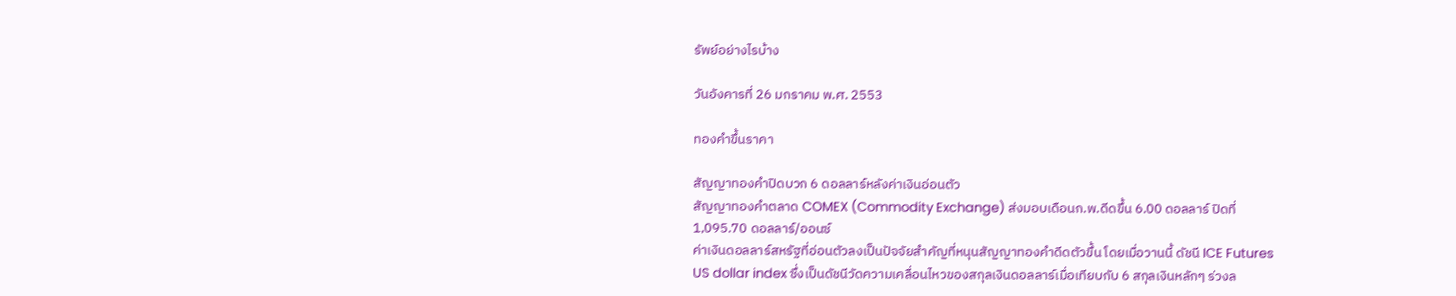รัพย์อย่างไรบ้าง

วันอังคารที่ 26 มกราคม พ.ศ. 2553

ทองคำขึ้นราคา

สัญญาทองคำปิดบวก 6 ดอลลาร์หลังค่าเงินอ่อนตัว
สัญญาทองคำตลาด COMEX (Commodity Exchange) ส่งมอบเดือนก.พ.ดีดขึ้น 6.00 ดอลลาร์ ปิดที่ 1,095.70 ดอลลาร์/ออนซ์
ค่าเงินดอลลาร์สหรัฐที่อ่อนตัวลงเป็นปัจจัยสำคัญที่หนุนสัญญาทองคำดีดตัวขึ้น โดยเมื่อวานนี้ ดัชนี ICE Futures US dollar index ซึ่งเป็นดัชนีวัดความเคลื่อนไหวของสกุลเงินดอลลาร์เมื่อเทียบกับ 6 สกุลเงินหลักๆ ร่วงล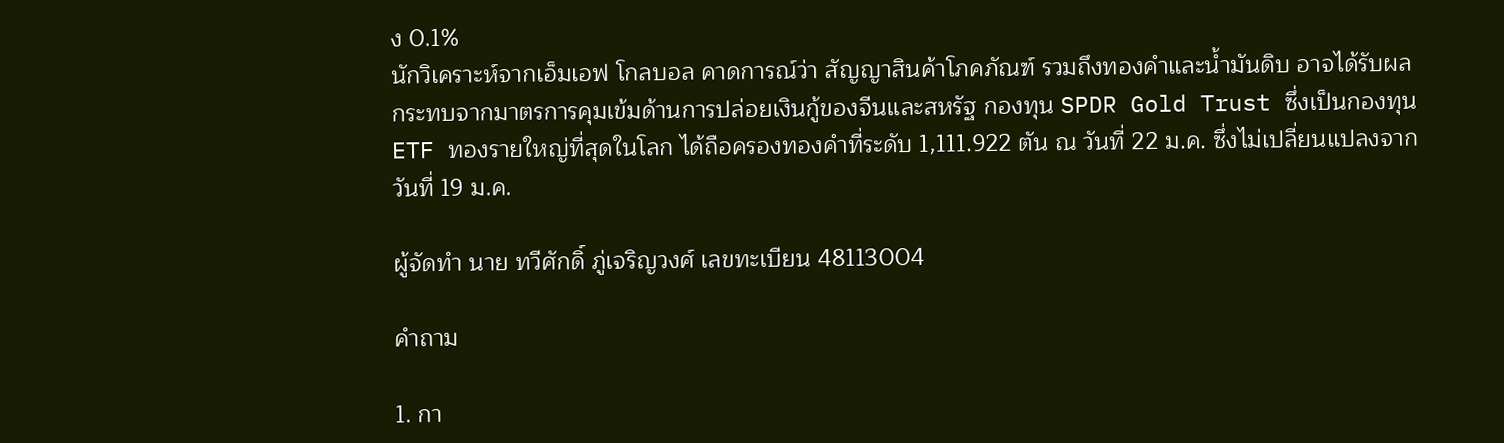ง 0.1%
นักวิเคราะห์จากเอ็มเอฟ โกลบอล คาดการณ์ว่า สัญญาสินค้าโภคภัณฑ์ รวมถึงทองคำและน้ำมันดิบ อาจได้รับผลกระทบจากมาตรการคุมเข้มด้านการปล่อยเงินกู้ของจีนและสหรัฐ กองทุน SPDR Gold Trust ซึ่งเป็นกองทุน ETF ทองรายใหญ่ที่สุดในโลก ได้ถือครองทองคำที่ระดับ 1,111.922 ตัน ณ วันที่ 22 ม.ค. ซึ่งไม่เปลี่ยนแปลงจากวันที่ 19 ม.ค.

ผู้จัดทำ นาย ทวีศักดิ์ ภู่เจริญวงศ์ เลขทะเบียน 48113004

คำถาม

1. กา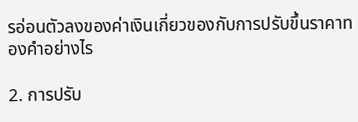รอ่อนตัวลงของค่าเงินเกี่ยวของกับการปรับขึ้นราคาทองคำอย่างไร

2. การปรับ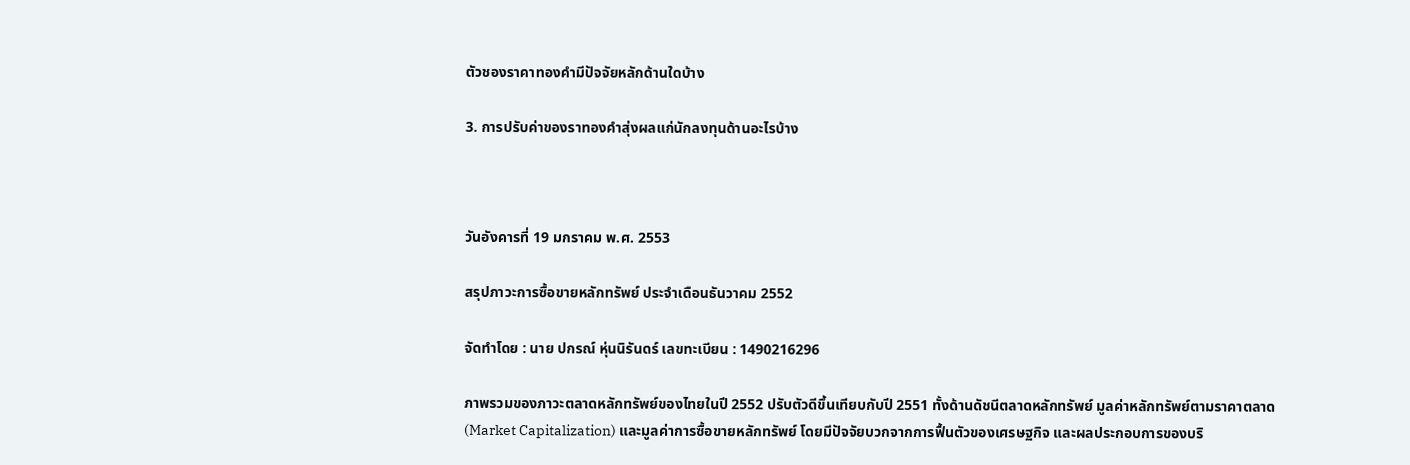ตัวชองราคาทองคำมีปัจจัยหลักด้านใดบ้าง

3. การปรับค่าของราทองคำสุ่งผลแก่นักลงทุนด้านอะไรบ้าง



วันอังคารที่ 19 มกราคม พ.ศ. 2553

สรุปภาวะการซื้อขายหลักทรัพย์ ประจำเดือนธันวาคม 2552

จัดทำโดย : นาย ปกรณ์ หุ่นนิรันดร์ เลขทะเบียน : 1490216296

ภาพรวมของภาวะตลาดหลักทรัพย์ของไทยในปี 2552 ปรับตัวดีขึ้นเทียบกับปี 2551 ทั้งด้านดัชนีตลาดหลักทรัพย์ มูลค่าหลักทรัพย์ตามราคาตลาด (Market Capitalization) และมูลค่าการซื้อขายหลักทรัพย์ โดยมีปัจจัยบวกจากการฟื้นตัวของเศรษฐกิจ และผลประกอบการของบริ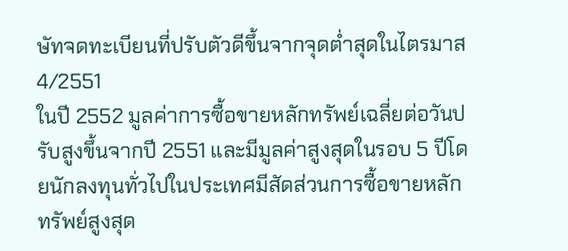ษัทจดทะเบียนที่ปรับตัวดีขึ้นจากจุดต่ำสุดในไตรมาส 4/2551
ในปี 2552 มูลค่าการซื้อขายหลักทรัพย์เฉลี่ยต่อวันปรับสูงขึ้นจากปี 2551 และมีมูลค่าสูงสุดในรอบ 5 ปีโดยนักลงทุนทั่วไปในประเทศมีสัดส่วนการซื้อขายหลักทรัพย์สูงสุด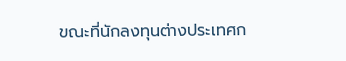ขณะที่นักลงทุนต่างประเทศก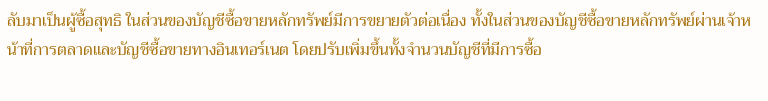ลับมาเป็นผู้ซื้อสุทธิ ในส่วนของบัญชีซื้อขายหลักทรัพย์มีการขยายตัวต่อเนื่อง ทั้งในส่วนของบัญชีซื้อขายหลักทรัพย์ผ่านเจ้าหน้าที่การตลาดและบัญชีซื้อขายทางอินเทอร์เนต โดยปรับเพิ่มขึ้นทั้งจำนวนบัญชีที่มีการซื้อ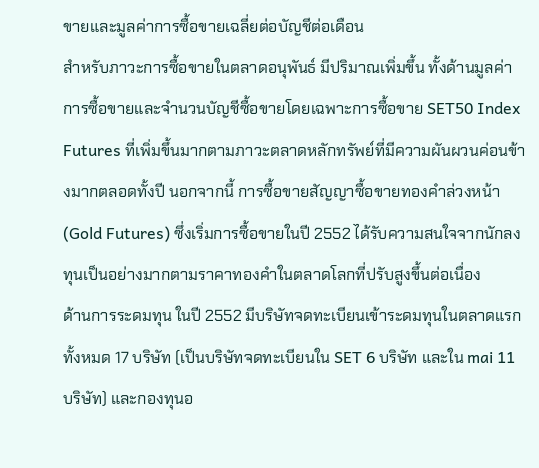ขายและมูลค่าการซื้อขายเฉลี่ยต่อบัญชีต่อเดือน
สำหรับภาวะการซื้อขายในตลาดอนุพันธ์ มีปริมาณเพิ่มขึ้น ทั้งด้านมูลค่าการซื้อขายและจำนวนบัญชีซื้อขายโดยเฉพาะการซื้อขาย SET50 Index Futures ที่เพิ่มขึ้นมากตามภาวะตลาดหลักทรัพย์ที่มีความผันผวนค่อนข้างมากตลอดทั้งปี นอกจากนี้ การซื้อขายสัญญาซื้อขายทองคำล่วงหน้า (Gold Futures) ซึ่งเริ่มการซื้อขายในปี 2552 ได้รับความสนใจจากนักลงทุนเป็นอย่างมากตามราคาทองคำในตลาดโลกที่ปรับสูงขึ้นต่อเนื่อง
ด้านการระดมทุน ในปี 2552 มีบริษัทจดทะเบียนเข้าระดมทุนในตลาดแรกทั้งหมด 17 บริษัท (เป็นบริษัทจดทะเบียนใน SET 6 บริษัท และใน mai 11 บริษัท) และกองทุนอ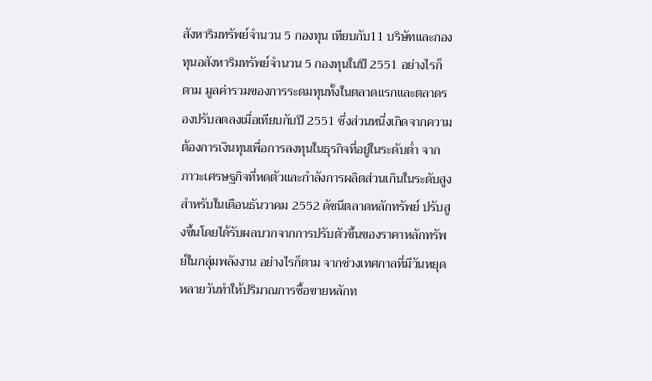สังหาริมทรัพย์จำนวน 5 กองทุน เทียบกับ11 บริษัทและกองทุนอสังหาริมทรัพย์จำนวน 5 กองทุนในปี 2551 อย่างไรก็ตาม มูลค่ารวมของการระดมทุนทั้งในตลาดแรกและตลาดรองปรับลดลงเมื่อเทียบกับปี 2551 ซึ่งส่วนหนึ่งเกิดจากความต้องการเงินทุนเพื่อการลงทุนในธุรกิจที่อยู่ในระดับต่ำ จากภาวะเศรษฐกิจที่หดตัวและกำลังการผลิตส่วนเกินในระดับสูง
สำหรับในเดือนธันวาคม 2552 ดัชนีตลาดหลักทรัพย์ ปรับสูงขึ้นโดยได้รับผลบวกจากการปรับตัวขึ้นของราคาหลักทรัพย์ในกลุ่มพลังงาน อย่างไรก็ตาม จากช่วงเทศกาลที่มีวันหยุดหลายวันทำให้ปริมาณการซื้อขายหลักท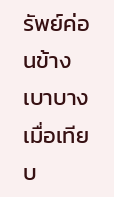รัพย์ค่อนข้างเบาบางเมื่อเทียบ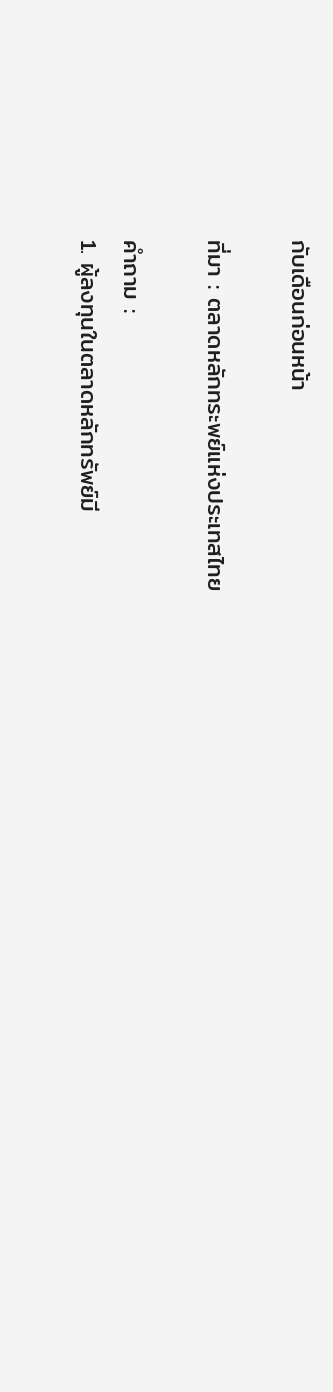กับเดือนก่อนหน้า

ที่มา : ตลาดหลักทระพย์แห่งประเทสไทย

คำถาม :
1. ผู้ลงทุนในตลาดหลักทรัพย์มี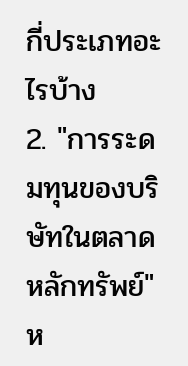กี่ประเภทอะไรบ้าง
2. "การระดมทุนของบริษัทในตลาดหลักทรัพย์" ห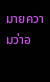มายความว่าอ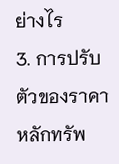ย่างไร
3. การปรับตัวของราคาหลักทรัพ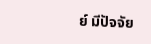ย์ มีปัจจัย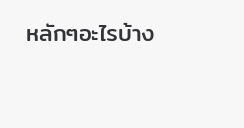หลักๆอะไรบ้าง